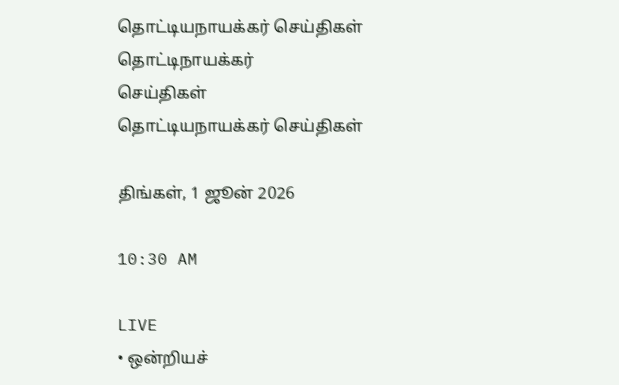தொட்டியநாயக்கர் செய்திகள்
தொட்டிநாயக்கர்
செய்திகள்
தொட்டியநாயக்கர் செய்திகள்

திங்கள், 1 ஜூன் 2026

10:30 AM

LIVE
• ஒன்றியச்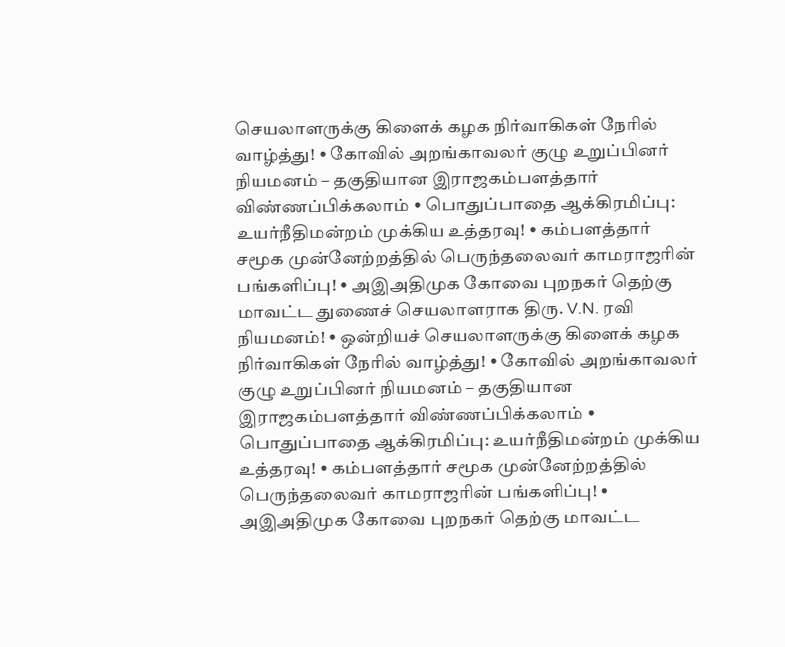செயலாளருக்கு கிளைக் கழக நிர்வாகிகள் நேரில் வாழ்த்து! • கோவில் அறங்காவலர் குழு உறுப்பினர் நியமனம் – தகுதியான இராஜகம்பளத்தார் விண்ணப்பிக்கலாம் • பொதுப்பாதை ஆக்கிரமிப்பு: உயர்நீதிமன்றம் முக்கிய உத்தரவு! • கம்பளத்தார் சமூக முன்னேற்றத்தில் பெருந்தலைவர் காமராஜரின் பங்களிப்பு! • அஇஅதிமுக கோவை புறநகர் தெற்கு மாவட்ட துணைச் செயலாளராக திரு. V.N. ரவி நியமனம்! • ஒன்றியச் செயலாளருக்கு கிளைக் கழக நிர்வாகிகள் நேரில் வாழ்த்து! • கோவில் அறங்காவலர் குழு உறுப்பினர் நியமனம் – தகுதியான இராஜகம்பளத்தார் விண்ணப்பிக்கலாம் • பொதுப்பாதை ஆக்கிரமிப்பு: உயர்நீதிமன்றம் முக்கிய உத்தரவு! • கம்பளத்தார் சமூக முன்னேற்றத்தில் பெருந்தலைவர் காமராஜரின் பங்களிப்பு! • அஇஅதிமுக கோவை புறநகர் தெற்கு மாவட்ட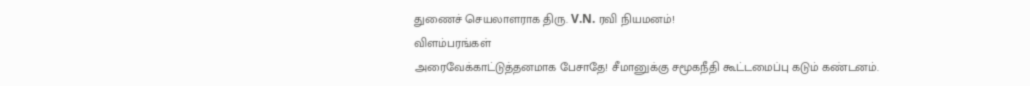துணைச் செயலாளராக திரு. V.N. ரவி நியமனம்!
விளம்பரங்கள்
அரைவேக்காட்டுத்தனமாக பேசாதே! சீமானுக்கு சமூகநீதி கூட்டமைப்பு கடும் கண்டனம்.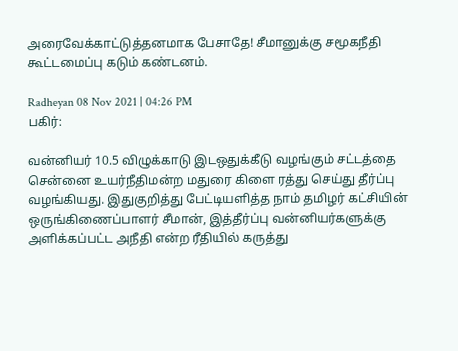அரைவேக்காட்டுத்தனமாக பேசாதே! சீமானுக்கு சமூகநீதி கூட்டமைப்பு கடும் கண்டனம்.

Radheyan 08 Nov 2021 | 04:26 PM
பகிர்:

வன்னியர் 10.5 விழுக்காடு இடஒதுக்கீடு வழங்கும் சட்டத்தை சென்னை உயர்நீதிமன்ற மதுரை கிளை ரத்து செய்து தீர்ப்பு வழங்கியது. இதுகுறித்து பேட்டியளித்த நாம் தமிழர் கட்சியின் ஒருங்கிணைப்பாளர் சீமான், இத்தீர்ப்பு வன்னியர்களுக்கு அளிக்கப்பட்ட அநீதி என்ற ரீதியில் கருத்து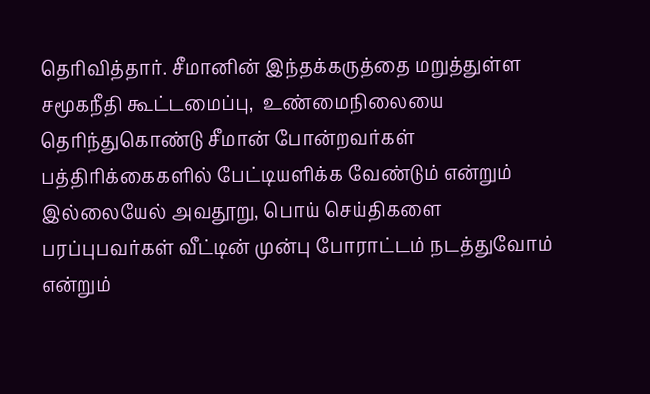தெரிவித்தார். சீமானின் இந்தக்கருத்தை மறுத்துள்ள சமூகநீதி கூட்டமைப்பு,  உண்மைநிலையை தெரிந்துகொண்டு சீமான் போன்றவர்கள் பத்திரிக்கைகளில் பேட்டியளிக்க வேண்டும் என்றும் இல்லையேல் அவதூறு, பொய் செய்திகளை பரப்புபவர்கள் வீட்டின் முன்பு போராட்டம் நடத்துவோம் என்றும்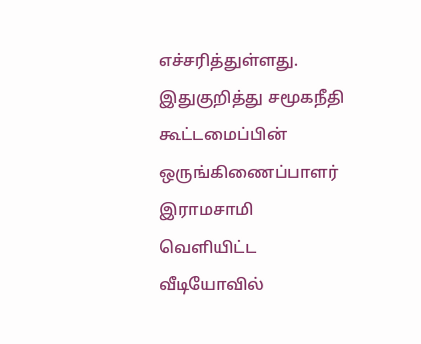எச்சரித்துள்ளது. இதுகுறித்து சமூகநீதி கூட்டமைப்பின் ஒருங்கிணைப்பாளர் இராமசாமி வெளியிட்ட வீடியோவில்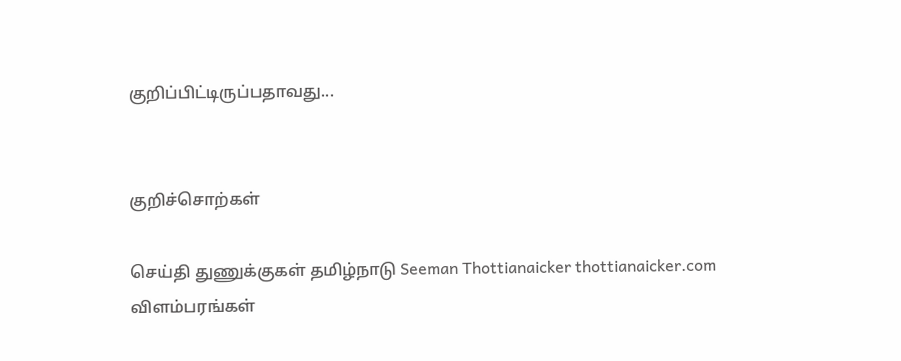குறிப்பிட்டிருப்பதாவது...


குறிச்சொற்கள்

செய்தி துணுக்குகள் தமிழ்நாடு Seeman Thottianaicker thottianaicker.com
விளம்பரங்கள்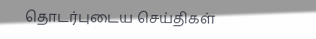தொடர்புடைய செய்திகள்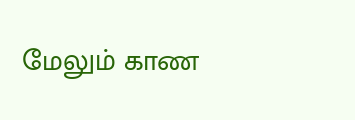மேலும் காண